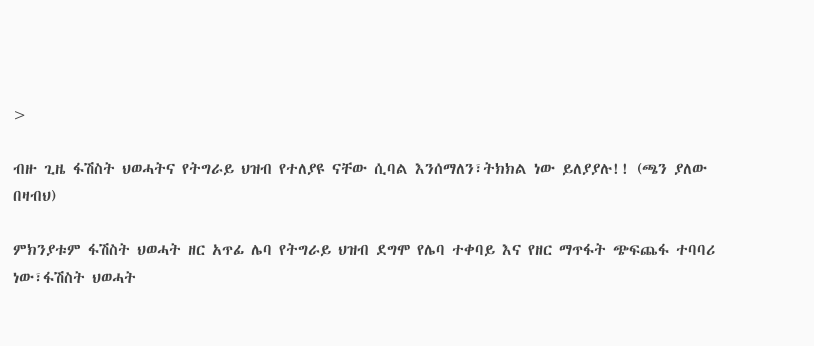>

ብዙ ጊዜ ፋሽስት ህወሓትና የትግራይ ህዝብ የተለያዩ ናቸው ሲባል እንሰማለን፣ትክክል ነው ይለያያሉ!! (ጫን ያለው በዛብህ)

ምክንያቱም ፋሽስት ህወሓት ዘር አጥፊ ሌባ የትግራይ ህዝብ ደግሞ የሌባ ተቀባይ እና የዘር ማጥፋት ጭፍጨፋ ተባባሪ ነው፣ፋሽስት ህወሓት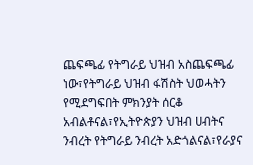ጨፍጫፊ የትግራይ ህዝብ አስጨፍጫፊ ነው፣የትግራይ ህዝብ ፋሽስት ህወሓትን የሚደግፍበት ምክንያት ሰርቆ አብልቶናል፣የኢትዮጵያን ህዝብ ሀብትና ንብረት የትግራይ ንብረት አድጎልናል፣የራያና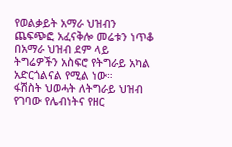የወልቃይት አማራ ህዝብን ጨፍጭፎ አፈናቅሎ መሬቱን ነጥቆ በአማራ ህዝብ ደም ላይ ትግሬዎችን አስፍሮ የትግራይ አካል አድርጎልናል የሚል ነው።
ፋሽስት ህወሓት ለትግራይ ህዝብ የገባው የሌብነትና የዘር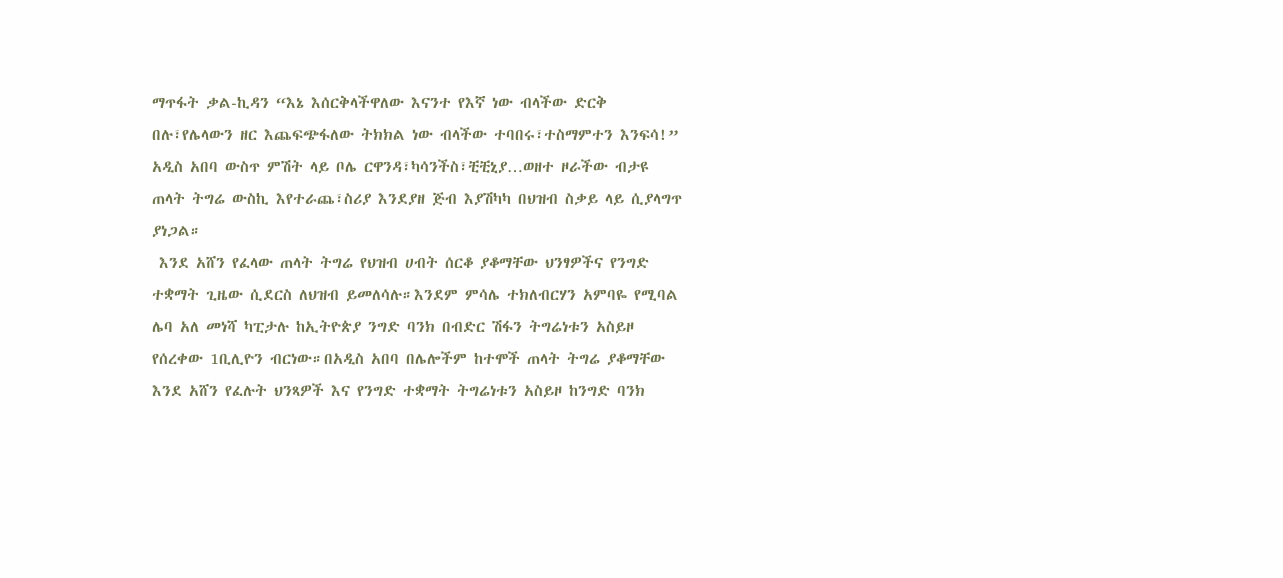ማጥፋት ቃል-ኪዳን “እኔ እሰርቅላችዋለው እናንተ የእኛ ነው ብላችው ድርቅ በሉ፣የሌላውን ዘር እጨፍጭፋለው ትክክል ነው ብላችው ተባበሩ፣ተስማምተን እንፍሳ!”
አዲስ አበባ ውስጥ ምሽት ላይ ቦሌ ርዋንዳ፣ካሳንችስ፣ቺቺኒያ…ወዘተ ዞራችው ብታዩ ጠላት ትግሬ ውስኪ እየተራጨ፣ስሪያ እንደያዘ ጅብ እያሽካካ በህዝብ ስቃይ ላይ ሲያላግጥ ያነጋል።
 እንደ አሸን የፈላው ጠላት ትግሬ የህዝብ ሀብት ሰርቆ ያቆማቸው ህንፃዎችና የንግድ ተቋማት ጊዜው ሲደርስ ለህዝብ ይመለሳሉ።እንደም ምሳሌ ተክለብርሃን አምባዬ የሚባል ሌባ አለ መነሻ ካፒታሉ ከኢትዮጵያ ንግድ ባንክ በብድር ሽፋን ትግሬነቱን አስይዞ የሰረቀው 1ቢሊዮን ብርነው።በአዲስ አበባ በሌሎችም ከተሞች ጠላት ትግሬ ያቆማቸው እንደ አሸን የፈሉት ህንጻዎች እና የንግድ ተቋማት ትግሬነቱን አስይዞ ከንግድ ባንክ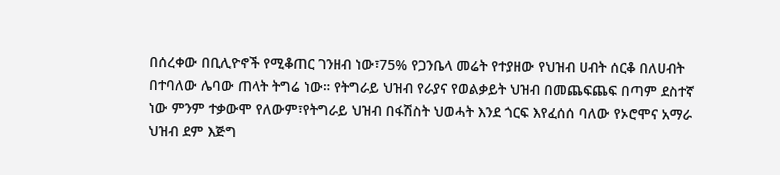በሰረቀው በቢሊዮኖች የሚቆጠር ገንዘብ ነው፣75% የጋንቤላ መሬት የተያዘው የህዝብ ሀብት ሰርቆ በለሀብት በተባለው ሌባው ጠላት ትግሬ ነው። የትግራይ ህዝብ የራያና የወልቃይት ህዝብ በመጨፍጨፍ በጣም ደስተኛ ነው ምንም ተቃውሞ የለውም፣የትግራይ ህዝብ በፋሽስት ህወሓት እንደ ጎርፍ እየፈሰሰ ባለው የኦሮሞና አማራ ህዝብ ደም እጅግ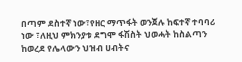በጣም ደስተኛ ነው፣የዘር ማጥፋት ወንጀሉ ከፍተኛ ተባባሪ ነው ፣ለዚህ ምክንያቱ ደግሞ ፋሽስት ህወሓት ከስልጣን ከወረደ የሌላውን ህዝብ ሀብትና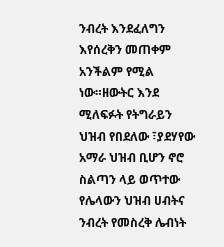ንብረት እንደፈለግን እየሰረቅን መጠቀም አንችልም የሚል ነው።ዘውትር እንደ ሚለፍፉት የትግራይን ህዝብ የበደለው ፣ያደሃየው አማራ ህዝብ ቢሆን ኖሮ ስልጣን ላይ ወጥተው የሌላውን ህዝብ ሀብትና ንብረት የመስረቅ ሌብነት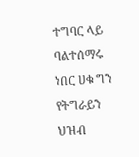ተግባር ላይ ባልተሰማሩ ነበር ሀቁ ግን የትግራይን ህዝብ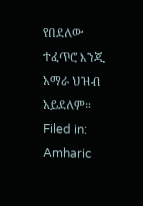የበደለው ተፈጥሮ እንጂ አማራ ህዝብ አይደለም።
Filed in: Amharic